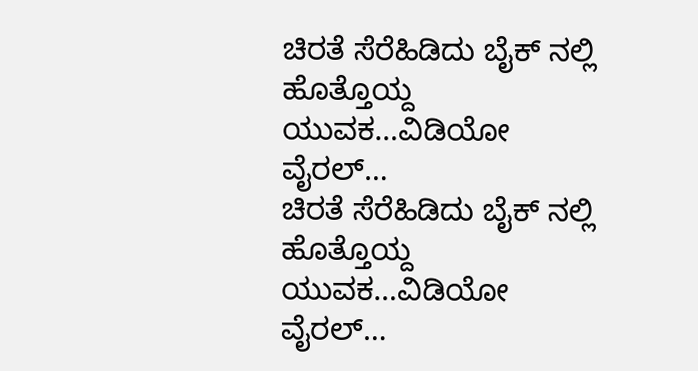ಚಿರತೆ ಸೆರೆಹಿಡಿದು ಬೈಕ್ ನಲ್ಲಿ ಹೊತ್ತೊಯ್ದ ಯುವಕ…ವಿಡಿಯೋ ವೈರಲ್…
ಚಿರತೆ ಸೆರೆಹಿಡಿದು ಬೈಕ್ ನಲ್ಲಿ ಹೊತ್ತೊಯ್ದ ಯುವಕ…ವಿಡಿಯೋ ವೈರಲ್…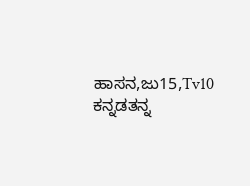ಹಾಸನ,ಜು15,Tv10 ಕನ್ನಡತನ್ನ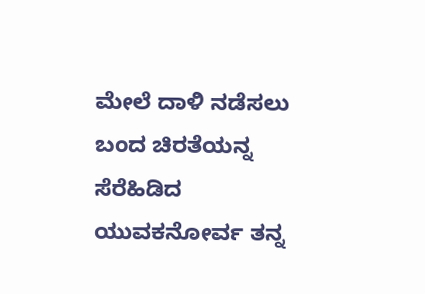ಮೇಲೆ ದಾಳಿ ನಡೆಸಲು ಬಂದ ಚಿರತೆಯನ್ನ ಸೆರೆಹಿಡಿದ ಯುವಕನೋರ್ವ ತನ್ನ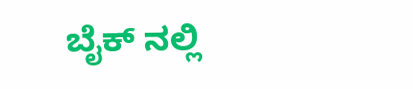ಬೈಕ್ ನಲ್ಲಿ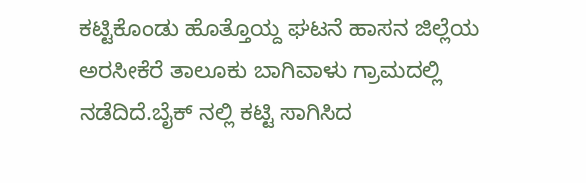ಕಟ್ಟಿಕೊಂಡು ಹೊತ್ತೊಯ್ದ ಘಟನೆ ಹಾಸನ ಜಿಲ್ಲೆಯ ಅರಸೀಕೆರೆ ತಾಲೂಕು ಬಾಗಿವಾಳು ಗ್ರಾಮದಲ್ಲಿ ನಡೆದಿದೆ.ಬೈಕ್ ನಲ್ಲಿ ಕಟ್ಟಿ ಸಾಗಿಸಿದ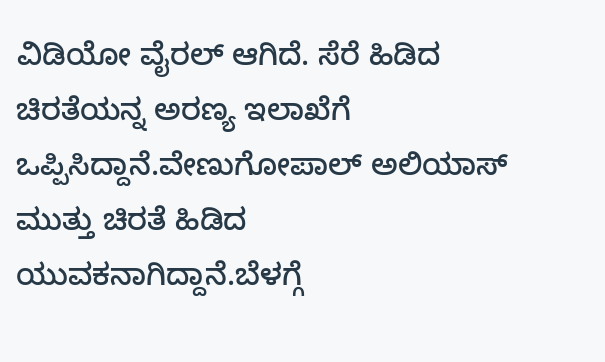ವಿಡಿಯೋ ವೈರಲ್ ಆಗಿದೆ. ಸೆರೆ ಹಿಡಿದ ಚಿರತೆಯನ್ನ ಅರಣ್ಯ ಇಲಾಖೆಗೆ ಒಪ್ಪಿಸಿದ್ದಾನೆ.ವೇಣುಗೋಪಾಲ್ ಅಲಿಯಾಸ್ ಮುತ್ತು ಚಿರತೆ ಹಿಡಿದ ಯುವಕನಾಗಿದ್ದಾನೆ.ಬೆಳಗ್ಗೆ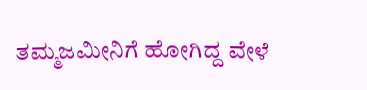ತಮ್ಮಜಮೀನಿಗೆ ಹೋಗಿದ್ದ ವೇಳೆ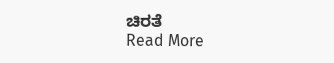ಚಿರತೆ
Read More